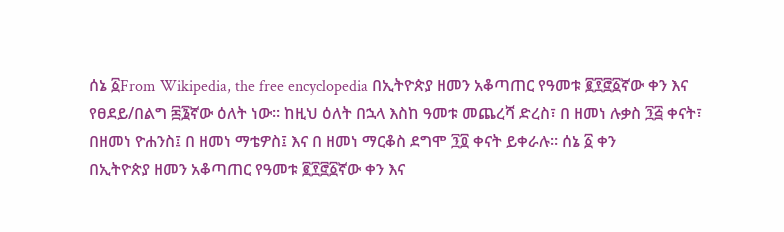ሰኔ ፩From Wikipedia, the free encyclopedia በኢትዮጵያ ዘመን አቆጣጠር የዓመቱ ፪፻፸፩ኛው ቀን እና የፀደይ/በልግ ፷፮ኛው ዕለት ነው። ከዚህ ዕለት በኋላ እስከ ዓመቱ መጨረሻ ድረስ፣ በ ዘመነ ሉቃስ ፺፭ ቀናት፣ በዘመነ ዮሐንስ፤ በ ዘመነ ማቴዎስ፤ እና በ ዘመነ ማርቆስ ደግሞ ፺፬ ቀናት ይቀራሉ። ሰኔ ፩ ቀን
በኢትዮጵያ ዘመን አቆጣጠር የዓመቱ ፪፻፸፩ኛው ቀን እና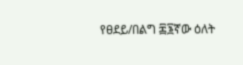የፀደይ/በልግ ፷፮ኛው ዕለት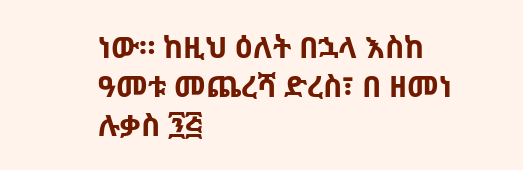ነው። ከዚህ ዕለት በኋላ እስከ ዓመቱ መጨረሻ ድረስ፣ በ ዘመነ ሉቃስ ፺፭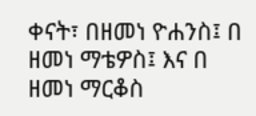ቀናት፣ በዘመነ ዮሐንስ፤ በ ዘመነ ማቴዎስ፤ እና በ ዘመነ ማርቆስ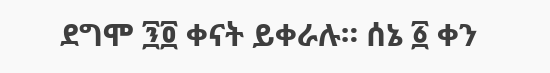ደግሞ ፺፬ ቀናት ይቀራሉ። ሰኔ ፩ ቀን